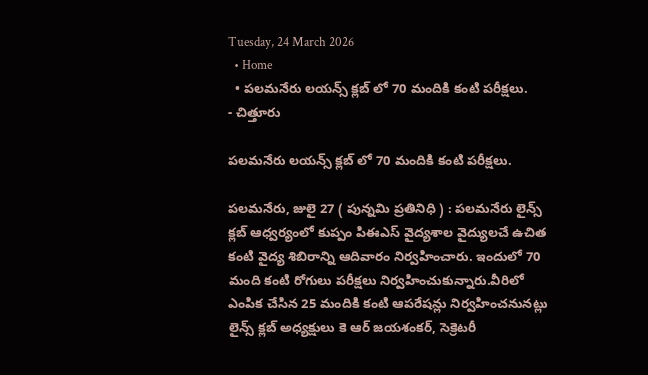Tuesday, 24 March 2026
  • Home
  • పలమనేరు లయన్స్ క్లబ్ లో 70 మందికి కంటి పరీక్షలు.
- చిత్తూరు

పలమనేరు లయన్స్ క్లబ్ లో 70 మందికి కంటి పరీక్షలు.

పలమనేరు, జులై 27 ( పున్నమి ప్రతినిధి ) : పలమనేరు లైన్స్ క్లబ్ ఆధ్వర్యంలో కుప్పం పిఈఎస్ వైద్యశాల వైద్యులచే ఉచిత కంటి వైద్య శిబిరాన్ని ఆదివారం నిర్వహించారు. ఇందులో 70 మంది కంటి రోగులు పరీక్షలు నిర్వహించుకున్నారు.వీరిలో ఎంపిక చేసిన 25 మందికి కంటి ఆపరేషన్లు నిర్వహించనునట్లు లైన్స్ క్లబ్ అధ్యక్షులు కె ఆర్ జయశంకర్, సెక్రెటరీ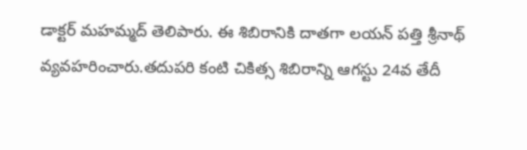డాక్టర్ మహమ్మద్ తెలిపారు. ఈ శిబిరానికి దాతగా లయన్ పత్తి శ్రీనాథ్ వ్యవహరించారు.తదుపరి కంటి చికిత్స శిబిరాన్ని ఆగస్టు 24వ తేదీ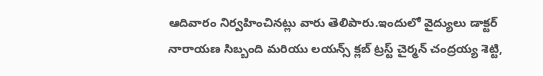ఆదివారం నిర్వహించినట్లు వారు తెలిపారు.ఇందులో వైద్యులు డాక్టర్ నారాయణ సిబ్బంది మరియు లయన్స్ క్లబ్ ట్రస్ట్ చైర్మన్ చంద్రయ్య శెట్టి,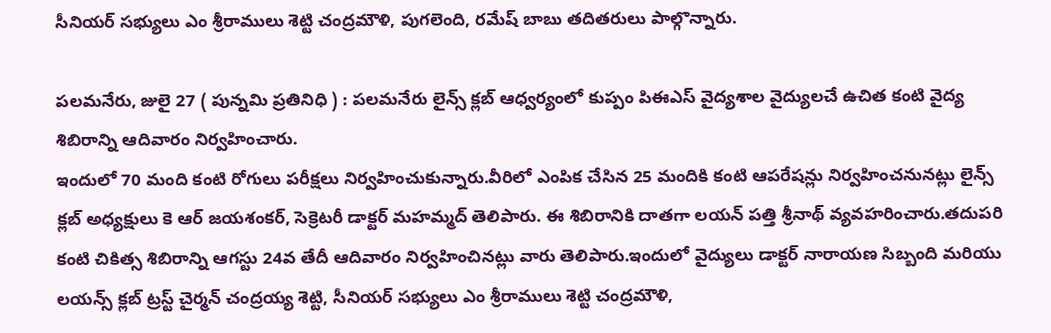సీనియర్ సభ్యులు ఎం శ్రీరాములు శెట్టి చంద్రమౌళి, పుగలెంది, రమేష్ బాబు తదితరులు పాల్గొన్నారు.

పలమనేరు, జులై 27 ( పున్నమి ప్రతినిధి ) : పలమనేరు లైన్స్ క్లబ్ ఆధ్వర్యంలో కుప్పం పిఈఎస్ వైద్యశాల వైద్యులచే ఉచిత కంటి వైద్య శిబిరాన్ని ఆదివారం నిర్వహించారు.
ఇందులో 70 మంది కంటి రోగులు పరీక్షలు నిర్వహించుకున్నారు.వీరిలో ఎంపిక చేసిన 25 మందికి కంటి ఆపరేషన్లు నిర్వహించనునట్లు లైన్స్ క్లబ్ అధ్యక్షులు కె ఆర్ జయశంకర్, సెక్రెటరీ డాక్టర్ మహమ్మద్ తెలిపారు. ఈ శిబిరానికి దాతగా లయన్ పత్తి శ్రీనాథ్ వ్యవహరించారు.తదుపరి కంటి చికిత్స శిబిరాన్ని ఆగస్టు 24వ తేదీ ఆదివారం నిర్వహించినట్లు వారు తెలిపారు.ఇందులో వైద్యులు డాక్టర్ నారాయణ సిబ్బంది మరియు లయన్స్ క్లబ్ ట్రస్ట్ చైర్మన్ చంద్రయ్య శెట్టి, సీనియర్ సభ్యులు ఎం శ్రీరాములు శెట్టి చంద్రమౌళి,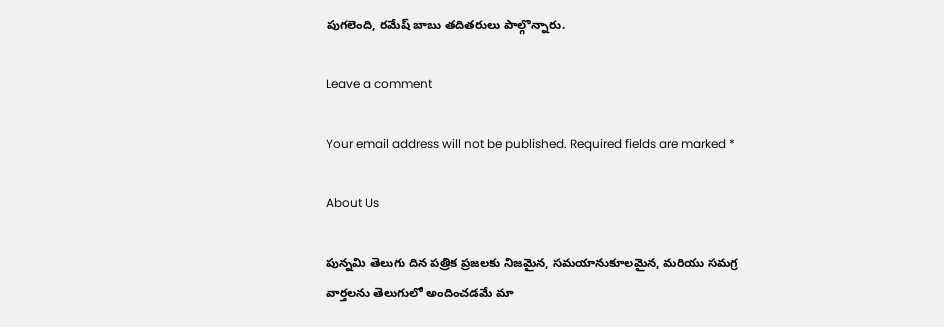పుగలెంది, రమేష్ బాబు తదితరులు పాల్గొన్నారు.

Leave a comment

Your email address will not be published. Required fields are marked *

About Us

పున్నమి తెలుగు దిన పత్రిక ప్రజలకు నిజమైన, సమయానుకూలమైన, మరియు సమగ్ర వార్తలను తెలుగులో అందించడమే మా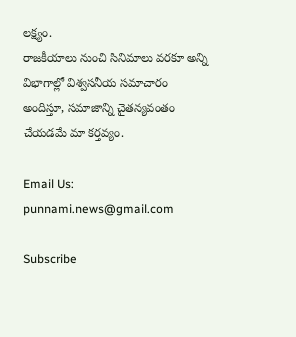లక్ష్యం.
రాజకీయాలు నుంచి సినిమాలు వరకూ అన్ని విభాగాల్లో విశ్వసనీయ సమాచారం అందిస్తూ, సమాజాన్ని చైతన్యవంతం చేయడమే మా కర్తవ్యం.

Email Us: punnami.news@gmail.com

Subscribe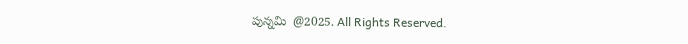పున్నమి  @2025. All Rights Reserved.